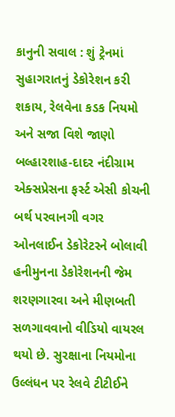કાનુની સવાલ : શું ટ્રેનમાં સુહાગરાતનું ડેકોરેશન કરી શકાય, રેલવેના કડક નિયમો અને સજા વિશે જાણો
બલ્હારશાહ-દાદર નંદીગ્રામ એક્સપ્રેસના ફર્સ્ટ એસી કોચની બર્થ પરવાનગી વગર ઓનલાઈન ડેકોરેટરને બોલાવી હનીમુનના ડેકોરેશનની જેમ શરણગારવા અને મીણબતી સળગાવવાનો વીડિયો વાયરલ થયો છે. સુરક્ષાના નિયમોના ઉલ્લંધન પર રેલવે ટીટીઈને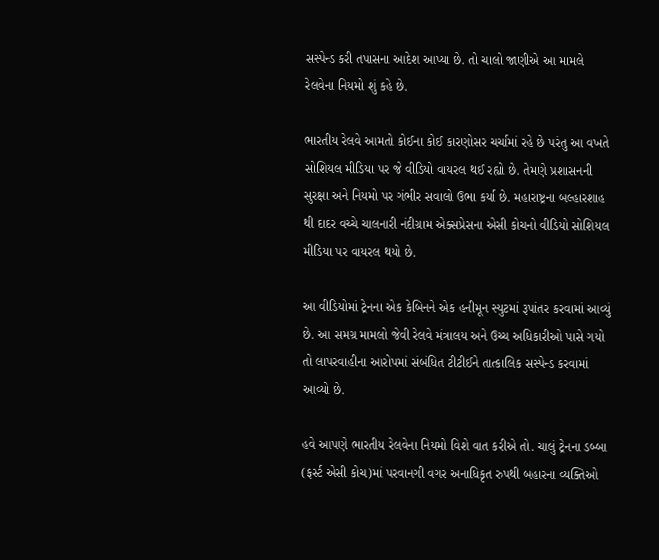સસ્પેન્ડ કરી તપાસના આદેશ આપ્યા છે. તો ચાલો જાણીએ આ મામલે રેલવેના નિયમો શું કહે છે.

ભારતીય રેલવે આમતો કોઈના કોઈ કારણોસર ચર્ચામાં રહે છે પરંતુ આ વખતે સોશિયલ મીડિયા પર જે વીડિયો વાયરલ થઈ રહ્યો છે. તેમણે પ્રશાસનની સુરક્ષા અને નિયમો પર ગંભીર સવાલો ઉભા કર્યા છે. મહારાષ્ટ્રના બલ્હારશાહ થી દાદર વચ્ચે ચાલનારી નંદીગ્રામ એક્સપ્રેસના એસી કોચનો વીડિયો સોશિયલ મીડિયા પર વાયરલ થયો છે.

આ વીડિયોમાં ટ્રેનના એક કેબિનને એક હનીમૂન સ્યુટમાં રૂપાંતર કરવામાં આવ્યું છે. આ સમગ્ર મામલો જેવી રેલવે મંત્રાલય અને ઉચ્ચ અધિકારીઓ પાસે ગયો તો લાપરવાહીના આરોપમાં સંબંધિત ટીટીઈને તાત્કાલિક સસ્પેન્ડ કરવામાં આવ્યો છે.

હવે આપણે ભારતીય રેલવેના નિયમો વિશે વાત કરીએ તો. ચાલું ટ્રેનના ડબ્બા (ફર્સ્ટ એસી કોચ)માં પરવાનગી વગર અનાધિકૃત રુપથી બહારના વ્યક્તિઓ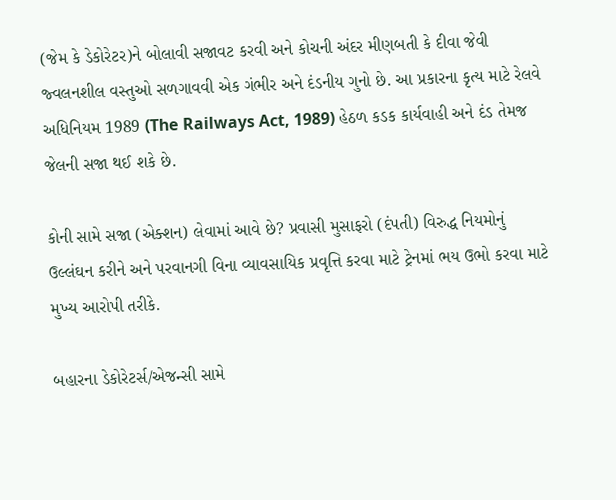(જેમ કે ડેકોરેટર)ને બોલાવી સજાવટ કરવી અને કોચની અંદર મીણબતી કે દીવા જેવી જ્વલનશીલ વસ્તુઓ સળગાવવી એક ગંભીર અને દંડનીય ગુનો છે. આ પ્રકારના કૃત્ય માટે રેલવે અધિનિયમ 1989 (The Railways Act, 1989) હેઠળ કડક કાર્યવાહી અને દંડ તેમજ જેલની સજા થઈ શકે છે.

કોની સામે સજા (એક્શન) લેવામાં આવે છે? પ્રવાસી મુસાફરો (દંપતી) વિરુદ્ધ નિયમોનું ઉલ્લંઘન કરીને અને પરવાનગી વિના વ્યાવસાયિક પ્રવૃત્તિ કરવા માટે ટ્રેનમાં ભય ઉભો કરવા માટે મુખ્ય આરોપી તરીકે.

બહારના ડેકોરેટર્સ/એજન્સી સામે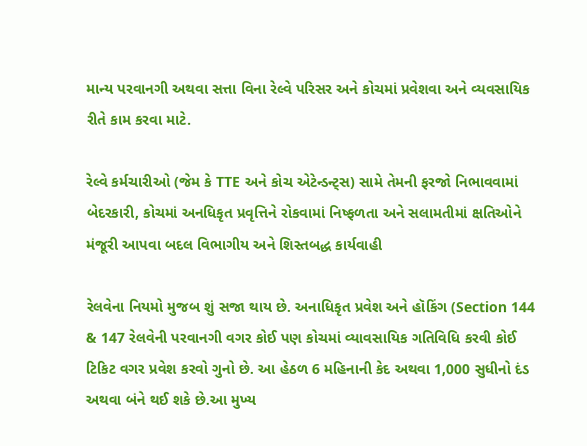માન્ય પરવાનગી અથવા સત્તા વિના રેલ્વે પરિસર અને કોચમાં પ્રવેશવા અને વ્યવસાયિક રીતે કામ કરવા માટે.

રેલ્વે કર્મચારીઓ (જેમ કે TTE અને કોચ એટેન્ડન્ટ્સ) સામે તેમની ફરજો નિભાવવામાં બેદરકારી, કોચમાં અનધિકૃત પ્રવૃત્તિને રોકવામાં નિષ્ફળતા અને સલામતીમાં ક્ષતિઓને મંજૂરી આપવા બદલ વિભાગીય અને શિસ્તબદ્ધ કાર્યવાહી

રેલવેના નિયમો મુજબ શું સજા થાય છે. અનાધિકૃત પ્રવેશ અને હૉકિંગ (Section 144 & 147 રેલવેની પરવાનગી વગર કોઈ પણ કોચમાં વ્યાવસાયિક ગતિવિધિ કરવી કોઈ ટિકિટ વગર પ્રવેશ કરવો ગુનો છે. આ હેઠળ 6 મહિનાની કેદ અથવા 1,000 સુધીનો દંડ અથવા બંને થઈ શકે છે.આ મુખ્ય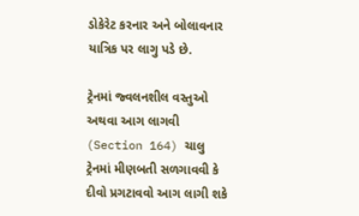ડોકેરેટ કરનાર અને બોલાવનાર યાત્રિક પર લાગુ પડે છે.

ટ્રેનમાં જ્વલનશીલ વસ્તુઓ અથવા આગ લાગવી (Section 164) ચાલુ ટ્રેનમાં મીણબતી સળગાવવી કે દીવો પ્રગટાવવો આગ લાગી શકે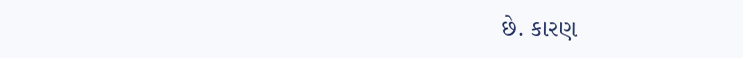છે. કારણ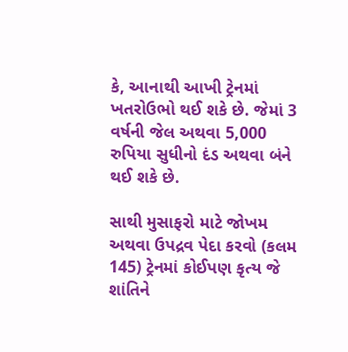કે, આનાથી આખી ટ્રેનમાં ખતરોઉભો થઈ શકે છે. જેમાં 3 વર્ષની જેલ અથવા 5,000 રુપિયા સુધીનો દંડ અથવા બંને થઈ શકે છે.

સાથી મુસાફરો માટે જોખમ અથવા ઉપદ્રવ પેદા કરવો (કલમ 145) ટ્રેનમાં કોઈપણ કૃત્ય જે શાંતિને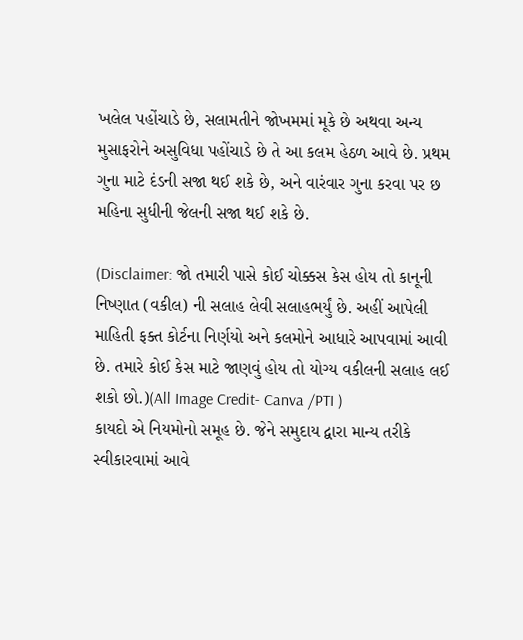ખલેલ પહોંચાડે છે, સલામતીને જોખમમાં મૂકે છે અથવા અન્ય મુસાફરોને અસુવિધા પહોંચાડે છે તે આ કલમ હેઠળ આવે છે. પ્રથમ ગુના માટે દંડની સજા થઈ શકે છે, અને વારંવાર ગુના કરવા પર છ મહિના સુધીની જેલની સજા થઈ શકે છે.

(Disclaimer: જો તમારી પાસે કોઈ ચોક્કસ કેસ હોય તો કાનૂની નિષ્ણાત (વકીલ) ની સલાહ લેવી સલાહભર્યું છે. અહીં આપેલી માહિતી ફક્ત કોર્ટના નિર્ણયો અને કલમોને આધારે આપવામાં આવી છે. તમારે કોઈ કેસ માટે જાણવું હોય તો યોગ્ય વકીલની સલાહ લઈ શકો છો.)(All Image Credit- Canva /PTI )
કાયદો એ નિયમોનો સમૂહ છે. જેને સમુદાય દ્વારા માન્ય તરીકે સ્વીકારવામાં આવે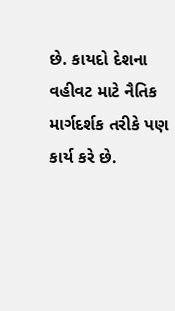છે. કાયદો દેશના વહીવટ માટે નૈતિક માર્ગદર્શક તરીકે પણ કાર્ય કરે છે.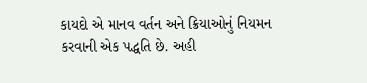કાયદો એ માનવ વર્તન અને ક્રિયાઓનું નિયમન કરવાની એક પદ્ધતિ છે. અહી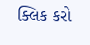ક્લિક કરો